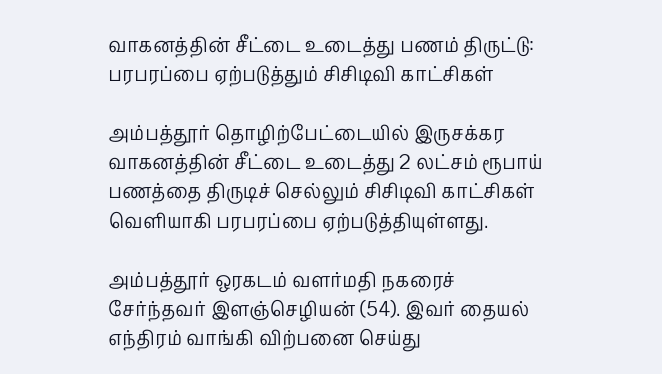வாகனத்தின் சீட்டை உடைத்து பணம் திருட்டு: பரபரப்பை ஏற்படுத்தும் சிசிடிவி காட்சிகள்

அம்பத்தூர் தொழிற்பேட்டையில் இருசக்கர வாகனத்தின் சீட்டை உடைத்து 2 லட்சம் ரூபாய் பணத்தை திருடிச் செல்லும் சிசிடிவி காட்சிகள் வெளியாகி பரபரப்பை ஏற்படுத்தியுள்ளது.

அம்பத்தூர் ஒரகடம் வளர்மதி நகரைச் சேர்ந்தவர் இளஞ்செழியன் (54). இவர் தையல் எந்திரம் வாங்கி விற்பனை செய்து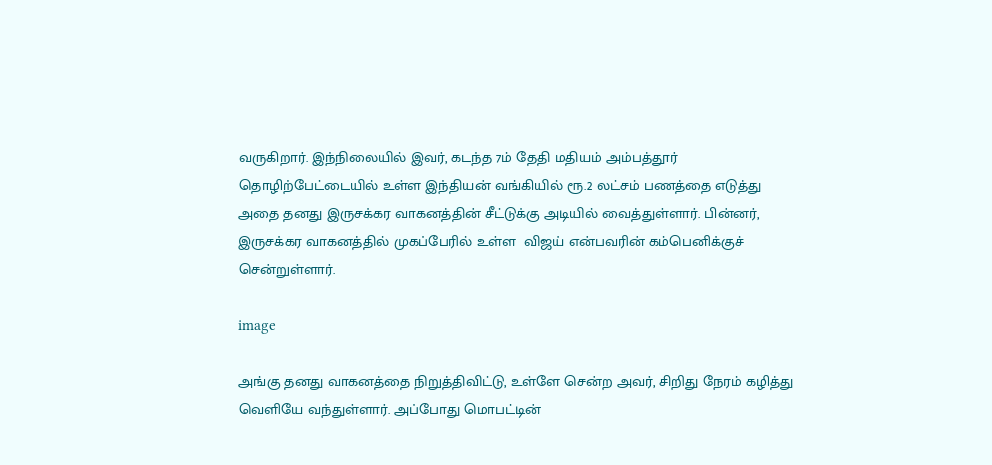வருகிறார். இந்நிலையில் இவர், கடந்த 7ம் தேதி மதியம் அம்பத்தூர் தொழிற்பேட்டையில் உள்ள இந்தியன் வங்கியில் ரூ.2 லட்சம் பணத்தை எடுத்து அதை தனது இருசக்கர வாகனத்தின் சீட்டுக்கு அடியில் வைத்துள்ளார். பின்னர், இருசக்கர வாகனத்தில் முகப்பேரில் உள்ள  விஜய் என்பவரின் கம்பெனிக்குச் சென்றுள்ளார்.

image

அங்கு தனது வாகனத்தை நிறுத்திவிட்டு, உள்ளே சென்ற அவர், சிறிது நேரம் கழித்து வெளியே வந்துள்ளார். அப்போது மொபட்டின்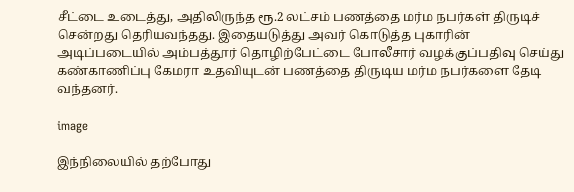சீட்டை உடைத்து, அதிலிருந்த ரூ.2 லட்சம் பணத்தை மர்ம நபர்கள் திருடிச் சென்றது தெரியவந்தது. இதையடுத்து அவர் கொடுத்த புகாரின் அடிப்படையில் அம்பத்தூர் தொழிற்பேட்டை போலீசார் வழக்குப்பதிவு செய்து கண்காணிப்பு கேமரா உதவியுடன் பணத்தை திருடிய மர்ம நபர்களை தேடி வந்தனர்.

image

இந்நிலையில் தற்போது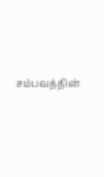சம்பவத்தின்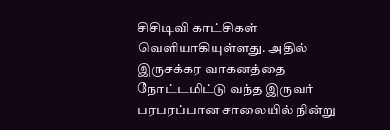சிசிடிவி காட்சிகள் வெளியாகியுள்ளது. அதில் இருசக்கர வாகனத்தை நோட்டமிட்டு வந்த இருவர் பரபரப்பான சாலையில் நின்று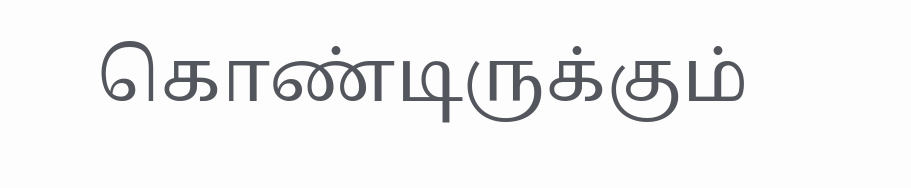கொண்டிருக்கும்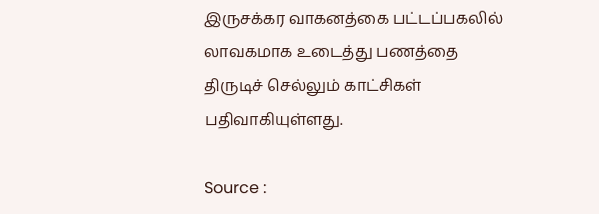இருசக்கர வாகனத்கை பட்டப்பகலில் லாவகமாக உடைத்து பணத்தை திருடிச் செல்லும் காட்சிகள் பதிவாகியுள்ளது.

Source :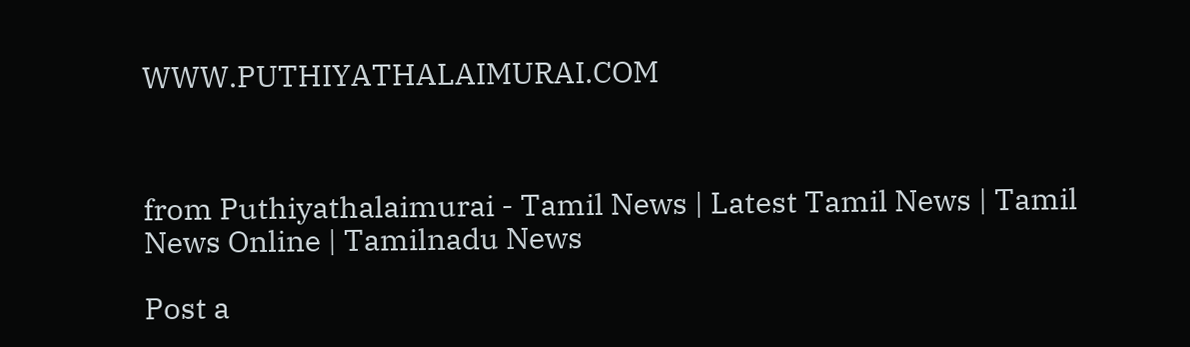WWW.PUTHIYATHALAIMURAI.COM



from Puthiyathalaimurai - Tamil News | Latest Tamil News | Tamil News Online | Tamilnadu News

Post a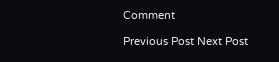Comment

Previous Post Next Post